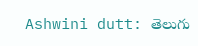Ashwini dutt: తెలుగు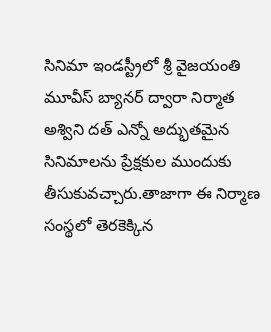సినిమా ఇండస్ట్రీలో శ్రీ వైజయంతి మూవీస్ బ్యానర్ ద్వారా నిర్మాత అశ్విని దత్ ఎన్నో అద్భుతమైన సినిమాలను ప్రేక్షకుల ముందుకు తీసుకువచ్చారు.తాజాగా ఈ నిర్మాణ సంస్థలో తెరకెక్కిన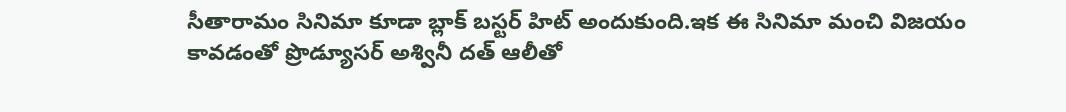సీతారామం సినిమా కూడా బ్లాక్ బస్టర్ హిట్ అందుకుంది.ఇక ఈ సినిమా మంచి విజయం కావడంతో ప్రొడ్యూసర్ అశ్వినీ దత్ ఆలీతో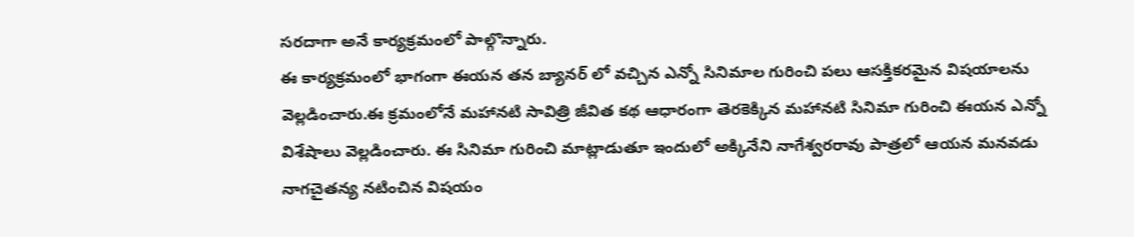సరదాగా అనే కార్యక్రమంలో పాల్గొన్నారు.
ఈ కార్యక్రమంలో భాగంగా ఈయన తన బ్యానర్ లో వచ్చిన ఎన్నో సినిమాల గురించి పలు ఆసక్తికరమైన విషయాలను వెల్లడించారు.ఈ క్రమంలోనే మహానటి సావిత్రి జీవిత కథ ఆధారంగా తెరకెక్కిన మహానటి సినిమా గురించి ఈయన ఎన్నో విశేషాలు వెల్లడించారు. ఈ సినిమా గురించి మాట్లాడుతూ ఇందులో అక్కినేని నాగేశ్వరరావు పాత్రలో ఆయన మనవడు నాగచైతన్య నటించిన విషయం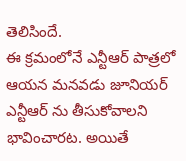తెలిసిందే.
ఈ క్రమంలోనే ఎన్టీఆర్ పాత్రలో ఆయన మనవడు జూనియర్ ఎన్టీఆర్ ను తీసుకోవాలని భావించారట. అయితే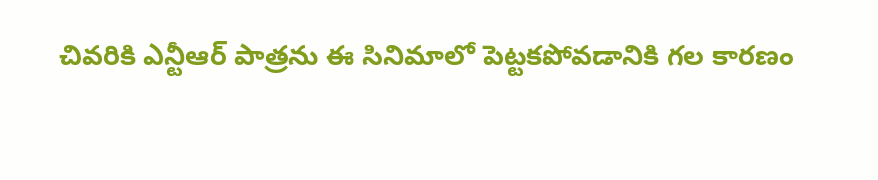చివరికి ఎన్టీఆర్ పాత్రను ఈ సినిమాలో పెట్టకపోవడానికి గల కారణం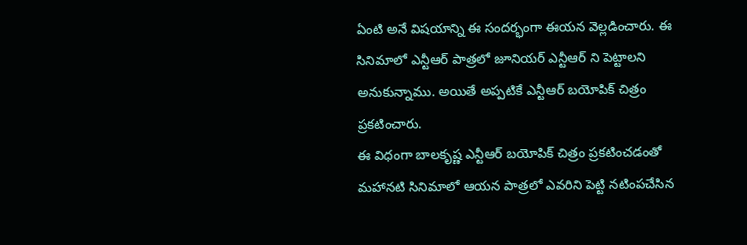ఏంటి అనే విషయాన్ని ఈ సందర్భంగా ఈయన వెల్లడించారు. ఈ సినిమాలో ఎన్టీఆర్ పాత్రలో జూనియర్ ఎన్టీఆర్ ని పెట్టాలని అనుకున్నాము. అయితే అప్పటికే ఎన్టీఆర్ బయోపిక్ చిత్రం ప్రకటించారు.
ఈ విధంగా బాలకృష్ణ ఎన్టీఆర్ బయోపిక్ చిత్రం ప్రకటించడంతో మహానటి సినిమాలో ఆయన పాత్రలో ఎవరిని పెట్టి నటింపచేసిన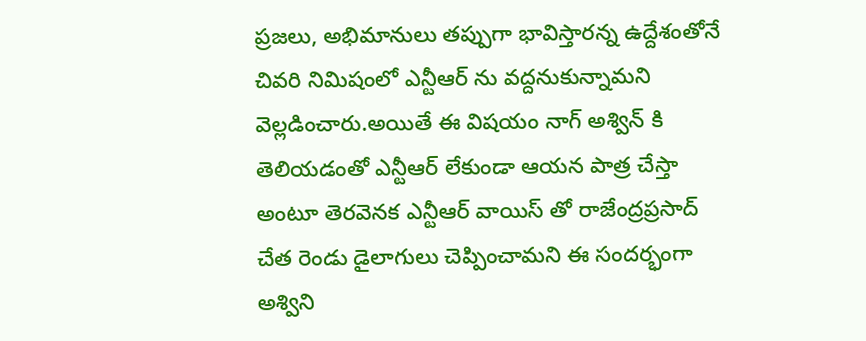ప్రజలు, అభిమానులు తప్పుగా భావిస్తారన్న ఉద్దేశంతోనే చివరి నిమిషంలో ఎన్టీఆర్ ను వద్దనుకున్నామని వెల్లడించారు.అయితే ఈ విషయం నాగ్ అశ్విన్ కి తెలియడంతో ఎన్టీఆర్ లేకుండా ఆయన పాత్ర చేస్తా అంటూ తెరవెనక ఎన్టీఆర్ వాయిస్ తో రాజేంద్రప్రసాద్ చేత రెండు డైలాగులు చెప్పించామని ఈ సందర్భంగా అశ్విని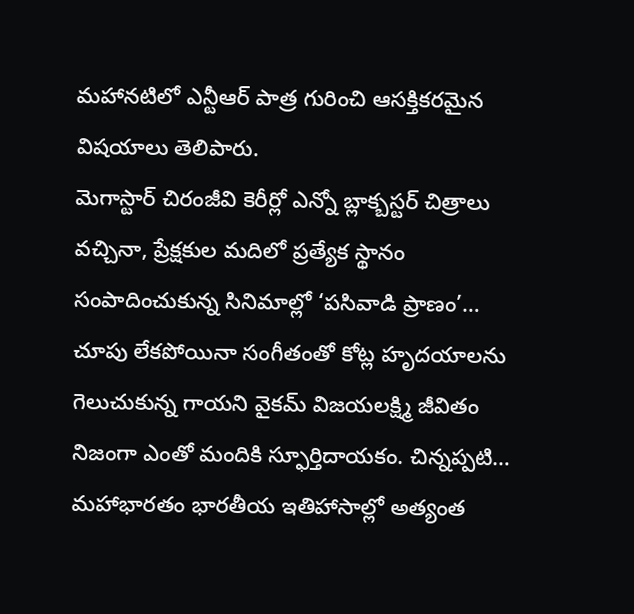మహానటిలో ఎన్టీఆర్ పాత్ర గురించి ఆసక్తికరమైన విషయాలు తెలిపారు.
మెగాస్టార్ చిరంజీవి కెరీర్లో ఎన్నో బ్లాక్బస్టర్ చిత్రాలు వచ్చినా, ప్రేక్షకుల మదిలో ప్రత్యేక స్థానం సంపాదించుకున్న సినిమాల్లో ‘పసివాడి ప్రాణం’…
చూపు లేకపోయినా సంగీతంతో కోట్ల హృదయాలను గెలుచుకున్న గాయని వైకమ్ విజయలక్ష్మి జీవితం నిజంగా ఎంతో మందికి స్ఫూర్తిదాయకం. చిన్నప్పటి…
మహాభారతం భారతీయ ఇతిహాసాల్లో అత్యంత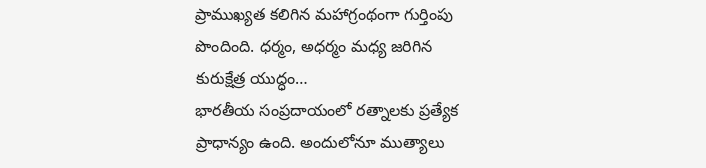ప్రాముఖ్యత కలిగిన మహాగ్రంథంగా గుర్తింపు పొందింది. ధర్మం, అధర్మం మధ్య జరిగిన కురుక్షేత్ర యుద్ధం…
భారతీయ సంప్రదాయంలో రత్నాలకు ప్రత్యేక ప్రాధాన్యం ఉంది. అందులోనూ ముత్యాలు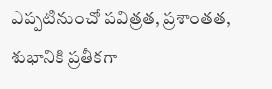ఎప్పటినుంచో పవిత్రత, ప్రశాంతత, శుభానికి ప్రతీకగా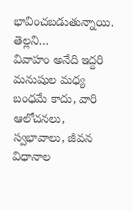భావించబడుతున్నాయి. తెల్లని…
వివాహం అనేది ఇద్దరి మనుషుల మధ్య బంధమే కాదు, వారి ఆలోచనలు, స్వభావాలు, జీవన విధానాల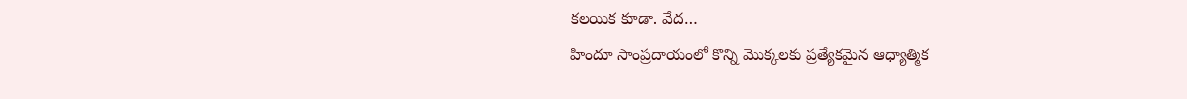కలయిక కూడా. వేద…
హిందూ సాంప్రదాయంలో కొన్ని మొక్కలకు ప్రత్యేకమైన ఆధ్యాత్మిక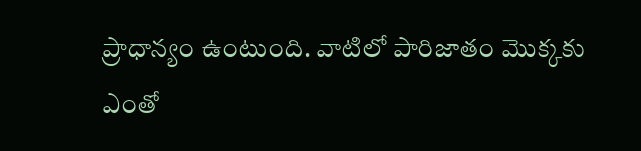ప్రాధాన్యం ఉంటుంది. వాటిలో పారిజాతం మొక్కకు ఎంతో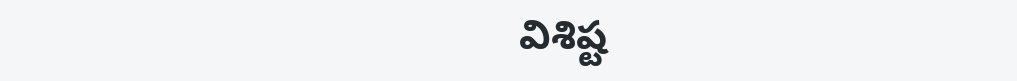విశిష్ట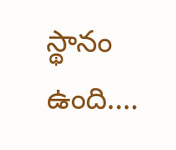స్థానం ఉంది.…